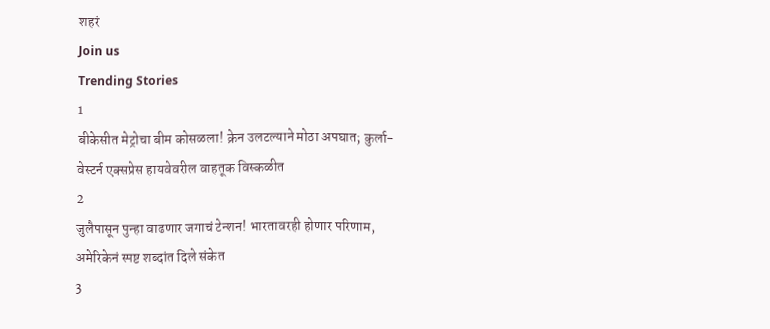शहरं
Join us
Trending Stories
1
बीकेसीत मेट्रोचा बीम कोसळला! क्रेन उलटल्याने मोठा अपघात; कुर्ला-वेस्टर्न एक्सप्रेस हायवेवरील वाहतूक विस्कळीत
2
जुलैपासून पुन्हा वाढणार जगाचं टेन्शन! भारतावरही होणार परिणाम, अमेरिकेनं स्पष्ट शब्दांत दिले संकेत
3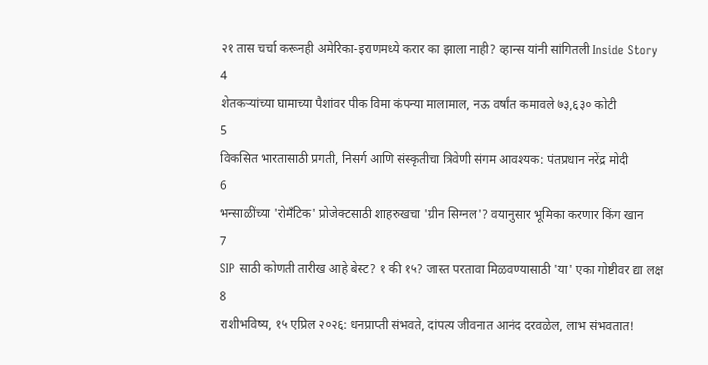२१ तास चर्चा करूनही अमेरिका-इराणमध्ये करार का झाला नाही? व्हान्स यांनी सांगितली Inside Story
4
शेतकऱ्यांच्या घामाच्या पैशांवर पीक विमा कंपन्या मालामाल, नऊ वर्षांत कमावले ७३,६३० कोटी
5
विकसित भारतासाठी प्रगती, निसर्ग आणि संस्कृतीचा त्रिवेणी संगम आवश्यक: पंतप्रधान नरेंद्र मोदी
6
भन्साळींच्या 'रोमँटिक' प्रोजेक्टसाठी शाहरुखचा 'ग्रीन सिग्नल'? वयानुसार भूमिका करणार किंग खान
7
SIP साठी कोणती तारीख आहे बेस्ट? १ की १५? जास्त परतावा मिळवण्यासाठी 'या' एका गोष्टीवर द्या लक्ष
8
राशीभविष्य, १५ एप्रिल २०२६: धनप्राप्ती संभवते, दांपत्य जीवनात आनंद दरवळेल, लाभ संभवतात!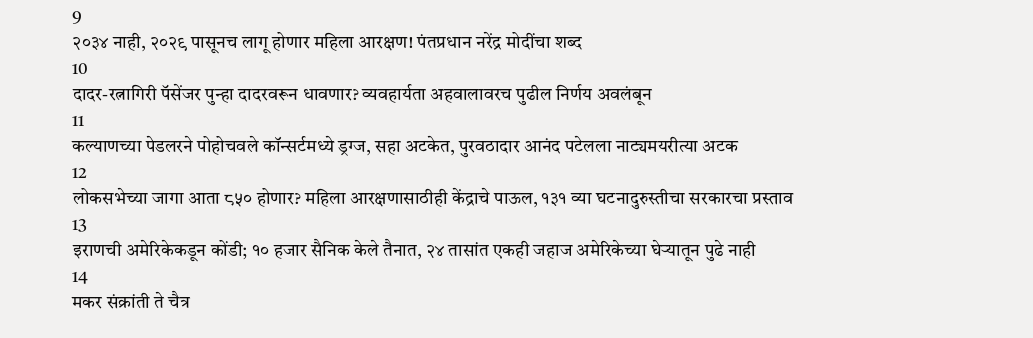9
२०३४ नाही, २०२९ पासूनच लागू होणार महिला आरक्षण! पंतप्रधान नरेंद्र मोदींचा शब्द
10
दादर-रत्नागिरी पॅसेंजर पुन्हा दादरवरून धावणार? व्यवहार्यता अहवालावरच पुढील निर्णय अवलंबून
11
कल्याणच्या पेडलरने पोहोचवले कॉन्सर्टमध्ये ड्रग्ज, सहा अटकेत, पुरवठादार आनंद पटेलला नाट्यमयरीत्या अटक
12
लोकसभेच्या जागा आता ८५० होणार? महिला आरक्षणासाठीही केंद्राचे पाऊल, १३१ व्या घटनादुरुस्तीचा सरकारचा प्रस्ताव
13
इराणची अमेरिकेकडून कोंडी; १० हजार सैनिक केले तैनात, २४ तासांत एकही जहाज अमेरिकेच्या घेऱ्यातून पुढे नाही
14
मकर संक्रांती ते चैत्र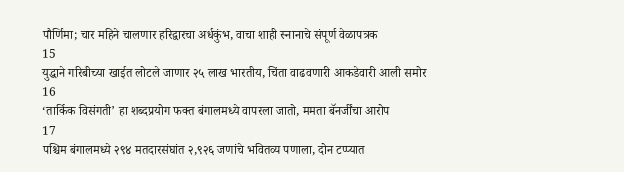पौर्णिमा; चार महिने चालणार हरिद्वारचा अर्धकुंभ, वाचा शाही स्नानाचे संपूर्ण वेळापत्रक
15
युद्धाने गरिबीच्या खाईत लोटले जाणार २५ लाख भारतीय, चिंता वाढवणारी आकडेवारी आली समोर
16
‘तार्किक विसंगती’ हा शब्दप्रयोग फक्त बंगालमध्ये वापरला जातो, ममता बॅनर्जींचा आरोप
17
पश्चिम बंगालमध्ये २९४ मतदारसंघांत २,९२६ जणांचे भवितव्य पणाला, दोन टप्प्यात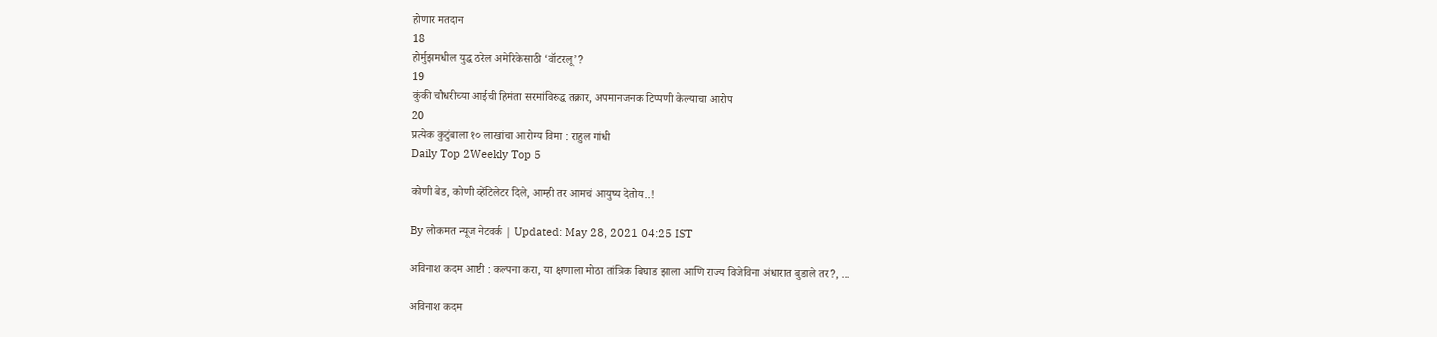होणार मतदान
18
होर्मुझमधील युद्ध ठरेल अमेरिकेसाठी ‘वॉटरलू’?
19
कुंकी चौधरीच्या आईची हिमंता सरमांविरुद्ध तक्रार, अपमानजनक टिप्पणी केल्याचा आरोप
20
प्रत्येक कुटुंबाला १० लाखांचा आरोग्य विमा : राहुल गांधी
Daily Top 2Weekly Top 5

कोणी बेड, कोणी व्हेंटिलेटर दिले, आम्ही तर आमचं आयुष्य देतोय..!

By लोकमत न्यूज नेटवर्क | Updated: May 28, 2021 04:25 IST

अविनाश कदम आष्टी : कल्पना करा, या क्षणाला मोठा तांत्रिक बिघाड झाला आणि राज्य विजेविना अंधारात बुडाले तर?, ...

अविनाश कदम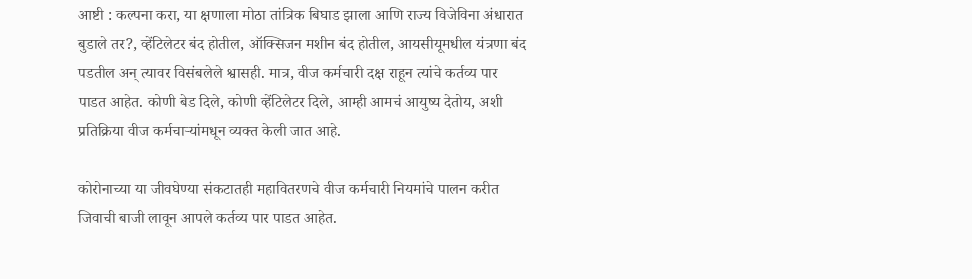आष्टी : कल्पना करा, या क्षणाला मोठा तांत्रिक बिघाड झाला आणि राज्य विजेविना अंधारात बुडाले तर?, व्हेंटिलेटर बंद होतील, ऑक्सिजन मशीन बंद होतील, आयसीयूमधील यंत्रणा बंद पडतील अन‌् त्यावर विसंबलेले श्वासही. मात्र, वीज कर्मचारी दक्ष राहून त्यांचे कर्तव्य पार पाडत आहेत. कोणी बेड दिले, कोणी व्हेंटिलेटर दिले, आम्ही आमचं आयुष्य देतोय, अशी प्रतिक्रिया वीज कर्मचाऱ्यांमधून व्यक्त केली जात आहे.

कोरोनाच्या या जीवघेण्या संकटातही महावितरणचे वीज कर्मचारी नियमांचे पालन करीत जिवाची बाजी लावून आपले कर्तव्य पार पाडत आहेत.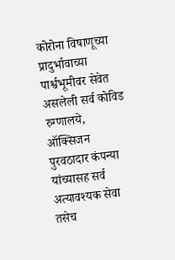कोरोना विषाणूच्या प्रादुर्भावाच्या पार्श्वभूमीवर सेवेत असलेली सर्व कोविड रुग्णालये, ऑक्सिजन पुरवठादार कंपन्या यांच्यासह सर्व अत्यावश्यक सेवा तसेच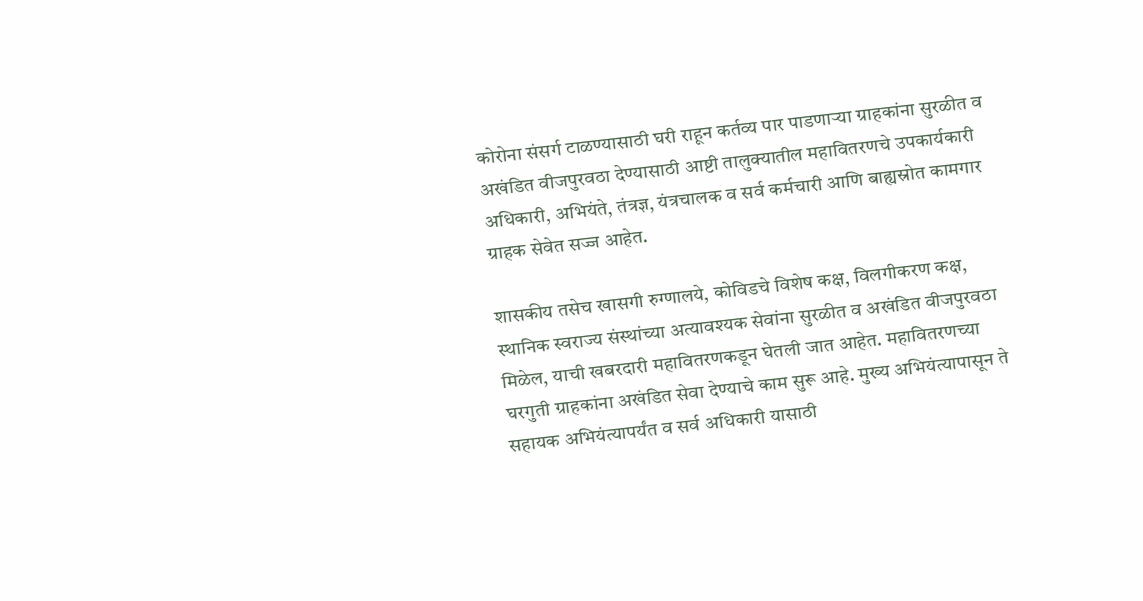कोरोना संसर्ग टाळण्यासाठी घरी राहून कर्तव्य पार पाडणाऱ्या ग्राहकांना सुरळीत व अखंडित वीजपुरवठा देण्यासाठी आष्टी तालुक्यातील महावितरणचे उपकार्यकारी अधिकारी, अभियंते, तंत्रज्ञ, यंत्रचालक व सर्व कर्मचारी आणि बाह्यस्रोत कामगार ग्राहक सेवेत सज्ज आहेत.

शासकीय तसेच खासगी रुग्णालये, कोविडचे विशेष कक्ष, विलगीकरण कक्ष, स्थानिक स्वराज्य संस्थांच्या अत्यावश्यक सेवांना सुरळीत व अखंडित वीजपुरवठा मिळेल, याची खबरदारी महावितरणकडून घेतली जात आहेत. महावितरणच्या घरगुती ग्राहकांना अखंडित सेवा देण्याचे काम सुरू आहे. मुख्य अभियंत्यापासून ते सहायक अभियंत्यापर्यंत व सर्व अधिकारी यासाठी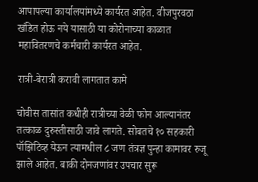आपापल्या कार्यालयांमध्ये कार्यरत आहेत. वीजपुरवठा खंडित होऊ नये यासाठी या कोरोनाच्या काळात महावितरणचे कर्मचारी कार्यरत आहेत.

रात्री-बेरात्री करावी लागतात कामे

चोवीस तासांत कधीही रात्रीच्या वेळी फोन आल्यानंतर तत्काळ दुरुस्तीसाठी जावे लागते. सोबतचे १० सहकारी पॉझिटिव्ह येऊन त्यामधील ८ जण तंत्रज्ञ पुन्हा कामावर रुजू झाले आहेत. बाकी दोनजणांवर उपचार सुरू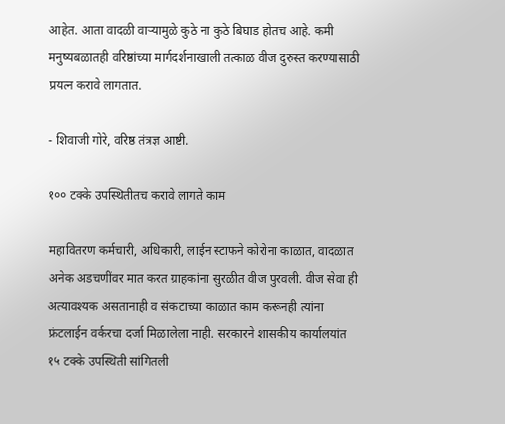आहेत. आता वादळी वाऱ्यामुळे कुठे ना कुठे बिघाड होतच आहे. कमी मनुष्यबळातही वरिष्ठांच्या मार्गदर्शनाखाली तत्काळ वीज दुरुस्त करण्यासाठी प्रयत्न करावे लागतात.

- शिवाजी गोरे, वरिष्ठ तंत्रज्ञ आष्टी.

१०० टक्के उपस्थितीतच करावे लागते काम

महावितरण कर्मचारी, अधिकारी, लाईन स्टाफने कोरोना काळात, वादळात अनेक अडचणींवर मात करत ग्राहकांना सुरळीत वीज पुरवली. वीज सेवा ही अत्यावश्यक असतानाही व संकटाच्या काळात काम करूनही त्यांना फ्रंटलाईन वर्करचा दर्जा मिळालेला नाही. सरकारने शासकीय कार्यालयांत १५ टक्के उपस्थिती सांगितली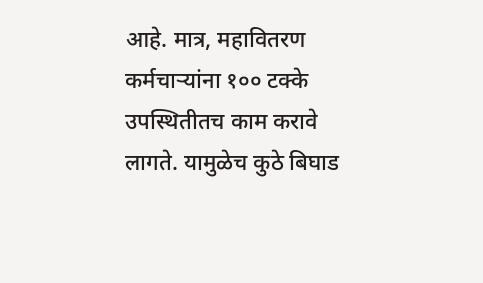आहे. मात्र, महावितरण कर्मचाऱ्यांना १०० टक्के उपस्थितीतच काम करावे लागते. यामुळेच कुठे बिघाड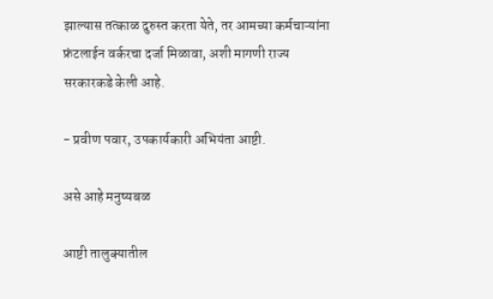झाल्यास तत्काळ दुरुस्त करता येते, तर आमच्या कर्मचाऱ्यांना फ्रंटलाईन वर्करचा दर्जा मिळावा, अशी मागणी राज्य सरकारकडे केली आहे.

- प्रवीण पवार, उपकार्यकारी अभियंता आष्टी.

असे आहे मनुष्यबळ

आष्टी तालुक्यातील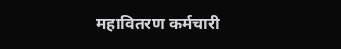महावितरण कर्मचारी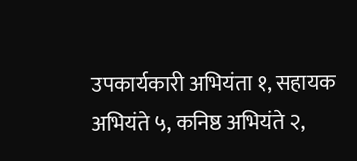उपकार्यकारी अभियंता १, सहायक अभियंते ५, कनिष्ठ अभियंते २,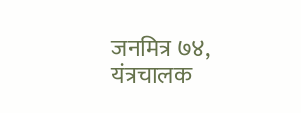जनमित्र ७४, यंत्रचालक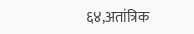६४,अतांत्रिक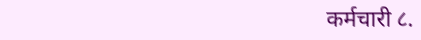कर्मचारी ८.